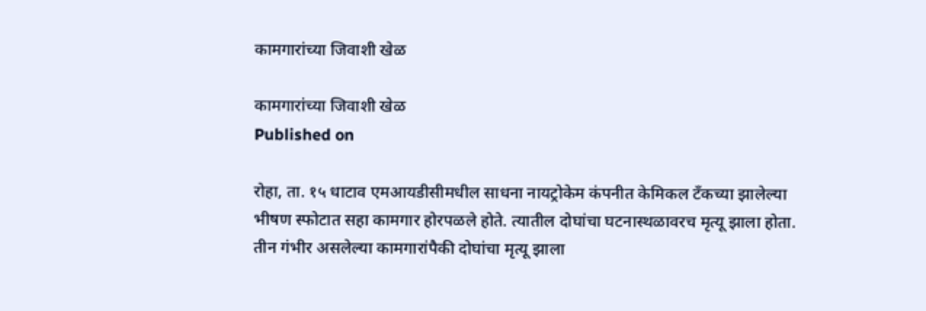कामगारांच्या जिवाशी खेळ

कामगारांच्या जिवाशी खेळ
Published on

रोहा, ता. १५ धाटाव एमआयडीसीमधील साधना नायट्रोकेम कंपनीत केमिकल टँकच्या झालेल्या भीषण स्फोटात सहा कामगार होरपळले होते. त्यातील दोघांचा घटनास्थळावरच मृत्यू झाला होता. तीन गंभीर असलेल्या कामगारांपैकी दोघांचा मृत्यू झाला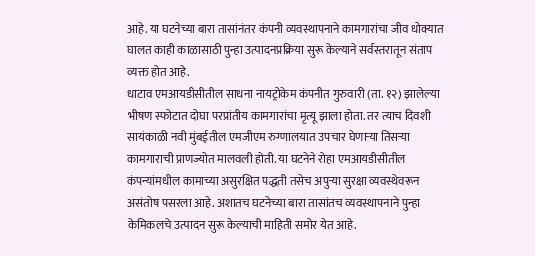आहे. या घटनेच्या बारा तासांनंतर कंपनी व्यवस्थापनाने कामगारांचा जीव धोक्यात घालत काही काळासाठी पुन्हा उत्पादनप्रक्रिया सुरू केल्याने सर्वस्तरातून संताप व्यक्त होत आहे.
धाटाव एमआयडीसीतील साधना नायट्रोकेम कंपनीत गुरुवारी (ता. १२) झालेल्या भीषण स्फोटात दोघा परप्रांतीय कामगारांचा मृत्यू झाला होता. तर त्याच दिवशी सायंकाळी नवी मुंबईतील एमजीएम रुग्णालयात उपचार घेणाऱ्या तिसऱ्या कामगाराची प्राणज्योत मालवली होती. या घटनेने रोहा एमआयडीसीतील कंपन्यांमधील कामाच्या असुरक्षित पद्धती तसेच अपुऱ्या सुरक्षा व्यवस्थेवरून असंतोष पसरला आहे. अशातच घटनेच्या बारा तासांतच व्यवस्थापनाने पुन्हा केमिकलचे उत्पादन सुरू केल्याची माहिती समोर येत आहे.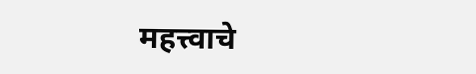महत्त्वाचे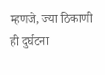म्हणजे, ज्या ठिकाणी ही दुर्घटना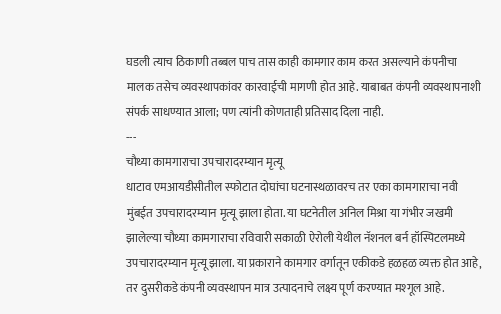घडली त्याच ठिकाणी तब्बल पाच तास काही कामगार काम करत असल्याने कंपनीचा मालक तसेच व्यवस्थापकांवर कारवाईची मागणी होत आहे. याबाबत कंपनी व्यवस्थापनाशी संपर्क साधण्यात आला; पण त्यांनी कोणताही प्रतिसाद दिला नाही.
---
चौथ्या कामगाराचा उपचारादरम्यान मृत्यू
धाटाव एमआयडीसीतील स्फोटात दोघांचा घटनास्थळावरच तर एका कामगाराचा नवी मुंबईत उपचारादरम्यान मृत्यू झाला होता. या घटनेतील अनिल मिश्रा या गंभीर जखमी झालेल्या चौथ्या कामगाराचा रविवारी सकाळी ऐरोली येथील नॅशनल बर्न हॉस्पिटलमध्ये उपचारादरम्यान मृत्यू झाला. या प्रकाराने कामगार वर्गातून एकीकडे हळहळ व्यक्त होत आहे, तर दुसरीकडे कंपनी व्यवस्थापन मात्र उत्पादनाचे लक्ष्य पूर्ण करण्यात मश्गूल आहे.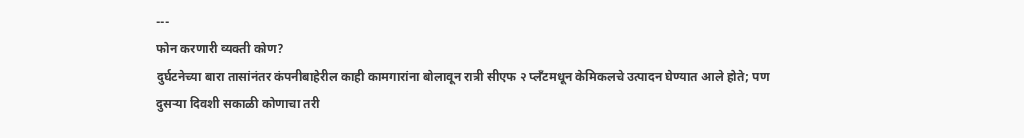---
फोन करणारी व्यक्ती कोण?
दुर्घटनेच्या बारा तासांनंतर कंपनीबाहेरील काही कामगारांना बोलावून रात्री सीएफ २ प्लॅंटमधून केमिकलचे उत्पादन घेण्यात आले होते; पण दुसऱ्या दिवशी सकाळी कोणाचा तरी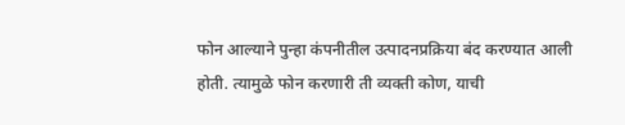फोन आल्याने पुन्हा कंपनीतील उत्पादनप्रक्रिया बंद करण्यात आली होती. त्यामुळे फोन करणारी ती व्यक्ती कोण, याची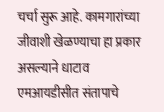चर्चा सुरू आहे. कामगारांच्या जीवाशी खेळण्याचा हा प्रकार असल्याने धाटाव एमआयडीसीत संतापाचे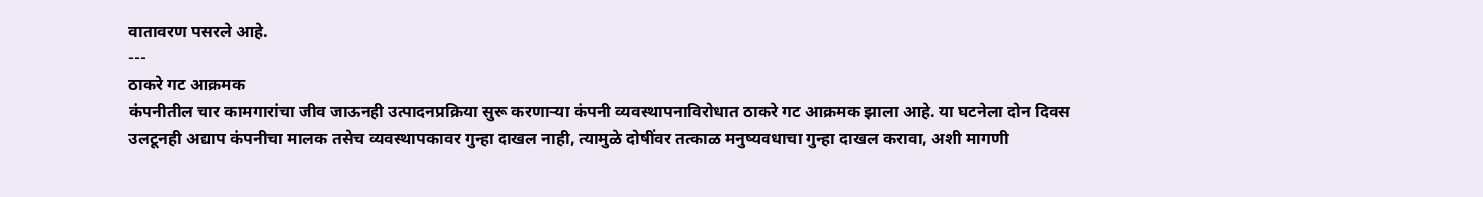वातावरण पसरले आहे.
---
ठाकरे गट आक्रमक
कंपनीतील चार कामगारांचा जीव जाऊनही उत्पादनप्रक्रिया सुरू करणाऱ्या कंपनी व्यवस्थापनाविरोधात ठाकरे गट आक्रमक झाला आहे. या घटनेला दोन दिवस उलटूनही अद्याप कंपनीचा मालक तसेच व्यवस्थापकावर गुन्हा दाखल नाही, त्यामुळे दोषींवर तत्काळ मनुष्यवधाचा गुन्हा दाखल करावा, अशी मागणी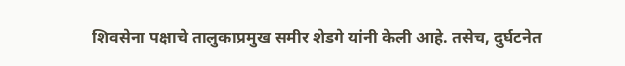शिवसेना पक्षाचे तालुकाप्रमुख समीर शेडगे यांनी केली आहे. तसेच, दुर्घटनेत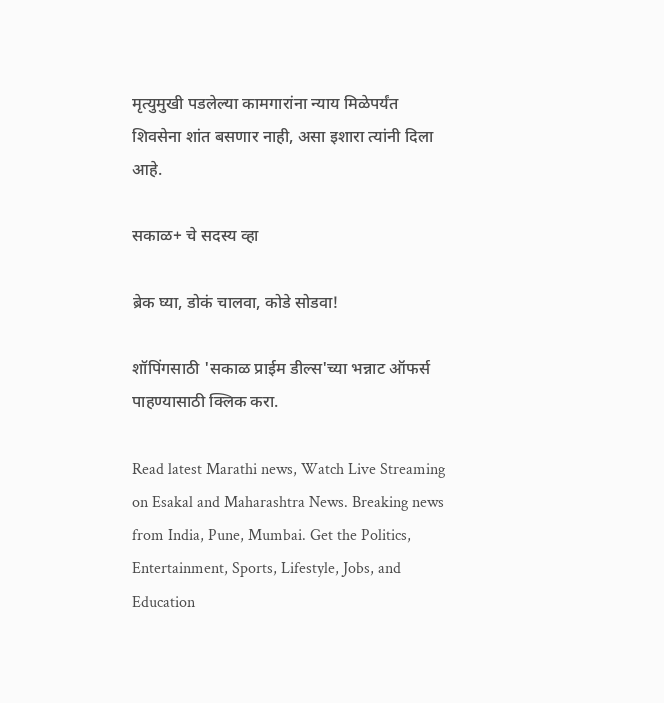मृत्युमुखी पडलेल्या कामगारांना न्याय मिळेपर्यंत शिवसेना शांत बसणार नाही, असा इशारा त्यांनी दिला आहे.

सकाळ+ चे सदस्य व्हा

ब्रेक घ्या, डोकं चालवा, कोडे सोडवा!

शॉपिंगसाठी 'सकाळ प्राईम डील्स'च्या भन्नाट ऑफर्स पाहण्यासाठी क्लिक करा.

Read latest Marathi news, Watch Live Streaming on Esakal and Maharashtra News. Breaking news from India, Pune, Mumbai. Get the Politics, Entertainment, Sports, Lifestyle, Jobs, and Education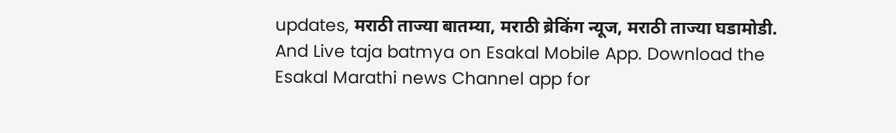updates, मराठी ताज्या बातम्या, मराठी ब्रेकिंग न्यूज, मराठी ताज्या घडामोडी. And Live taja batmya on Esakal Mobile App. Download the Esakal Marathi news Channel app for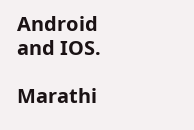Android and IOS.

Marathi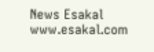News Esakal
www.esakal.com